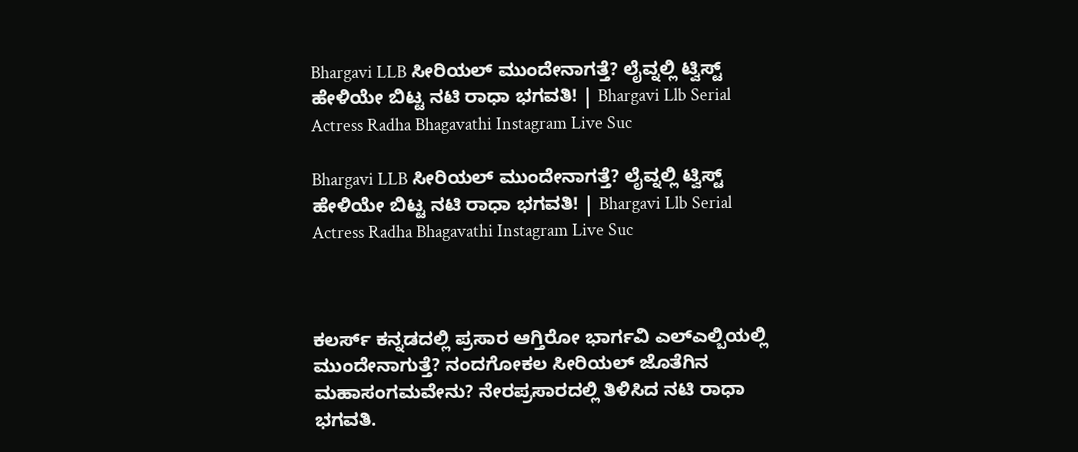Bhargavi LLB ಸೀರಿಯಲ್ ಮುಂದೇನಾಗತ್ತೆ? ಲೈವ್ನಲ್ಲಿ ಟ್ವಿಸ್ಟ್ ಹೇಳಿಯೇ ಬಿಟ್ಟ ನಟಿ ರಾಧಾ ಭಗವತಿ! | Bhargavi Llb Serial Actress Radha Bhagavathi Instagram Live Suc

Bhargavi LLB ಸೀರಿಯಲ್ ಮುಂದೇನಾಗತ್ತೆ? ಲೈವ್ನಲ್ಲಿ ಟ್ವಿಸ್ಟ್ ಹೇಳಿಯೇ ಬಿಟ್ಟ ನಟಿ ರಾಧಾ ಭಗವತಿ! | Bhargavi Llb Serial Actress Radha Bhagavathi Instagram Live Suc



ಕಲರ್ಸ್ ಕನ್ನಡದಲ್ಲಿ ಪ್ರಸಾರ ಆಗ್ತಿರೋ ಭಾರ್ಗವಿ ಎಲ್ಎಲ್ಬಿಯಲ್ಲಿ ಮುಂದೇನಾಗುತ್ತೆ? ನಂದಗೋಕಲ ಸೀರಿಯಲ್ ಜೊತೆಗಿನ ಮಹಾಸಂಗಮವೇನು? ನೇರಪ್ರಸಾರದಲ್ಲಿ ತಿಳಿಸಿದ ನಟಿ ರಾಧಾ ಭಗವತಿ.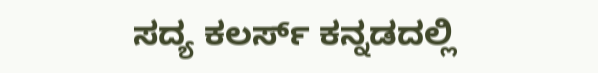ಸದ್ಯ ಕಲರ್ಸ್ ಕನ್ನಡದಲ್ಲಿ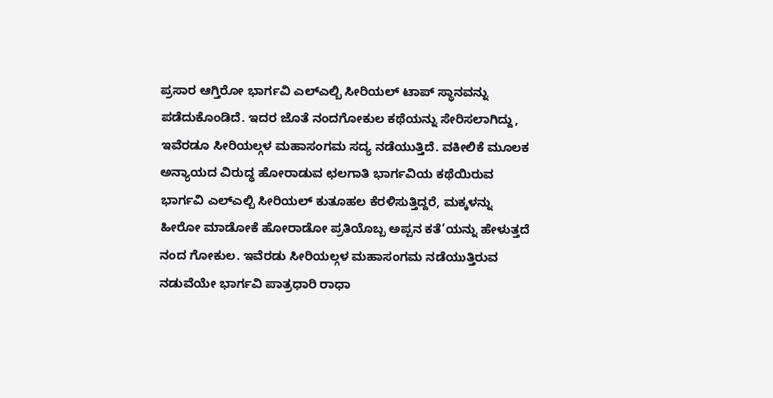ಪ್ರಸಾರ ಆಗ್ತಿರೋ ಭಾರ್ಗವಿ ಎಲ್ಎಲ್ಬಿ ಸೀರಿಯಲ್ ಟಾಪ್ ಸ್ಥಾನವನ್ನು ಪಡೆದುಕೊಂಡಿದೆ. ಇದರ ಜೊತೆ ನಂದಗೋಕುಲ ಕಥೆಯನ್ನು ಸೇರಿಸಲಾಗಿದ್ದು, ಇವೆರಡೂ ಸೀರಿಯಲ್ಗಳ ಮಹಾಸಂಗಮ ಸದ್ಯ ನಡೆಯುತ್ತಿದೆ. ವಕೀಲಿಕೆ ಮೂಲಕ ಅನ್ಯಾಯದ ವಿರುದ್ಧ ಹೋರಾಡುವ ಛಲಗಾತಿ ಭಾರ್ಗವಿಯ ಕಥೆಯಿರುವ ಭಾರ್ಗವಿ ಎಲ್ಎಲ್ಬಿ ಸೀರಿಯಲ್ ಕುತೂಹಲ ಕೆರಳಿಸುತ್ತಿದ್ದರೆ, ಮಕ್ಕಳನ್ನು ಹೀರೋ ಮಾಡೋಕೆ ಹೋರಾಡೋ ಪ್ರತಿಯೊಬ್ಬ ಅಪ್ಪನ ಕತೆ’ಯನ್ನು ಹೇಳುತ್ತದೆ ನಂದ ಗೋಕುಲ. ಇವೆರಡು ಸೀರಿಯಲ್ಗಳ ಮಹಾಸಂಗಮ ನಡೆಯುತ್ತಿರುವ ನಡುವೆಯೇ ಭಾರ್ಗವಿ ಪಾತ್ರಧಾರಿ ರಾಧಾ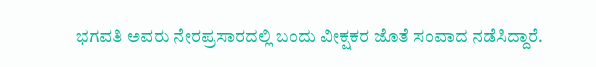ಭಗವತಿ ಅವರು ನೇರಪ್ರಸಾರದಲ್ಲಿ ಬಂದು ವೀಕ್ಷಕರ ಜೊತೆ ಸಂವಾದ ನಡೆಸಿದ್ದಾರೆ.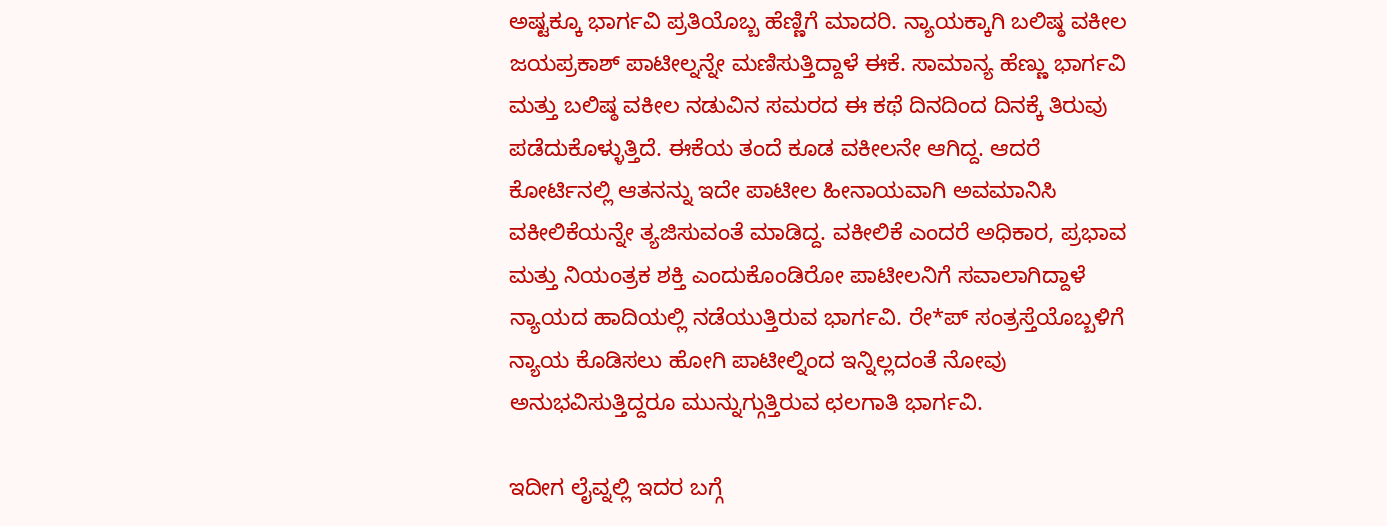ಅಷ್ಟಕ್ಕೂ ಭಾರ್ಗವಿ ಪ್ರತಿಯೊಬ್ಬ ಹೆಣ್ಣಿಗೆ ಮಾದರಿ. ನ್ಯಾಯಕ್ಕಾಗಿ ಬಲಿಷ್ಠ ವಕೀಲ ಜಯಪ್ರಕಾಶ್ ಪಾಟೀಲ್ನನ್ನೇ ಮಣಿಸುತ್ತಿದ್ದಾಳೆ ಈಕೆ. ಸಾಮಾನ್ಯ ಹೆಣ್ಣು ಭಾರ್ಗವಿ ಮತ್ತು ಬಲಿಷ್ಠ ವಕೀಲ ನಡುವಿನ ಸಮರದ ಈ ಕಥೆ ದಿನದಿಂದ ದಿನಕ್ಕೆ ತಿರುವು ಪಡೆದುಕೊಳ್ಳುತ್ತಿದೆ. ಈಕೆಯ ತಂದೆ ಕೂಡ ವಕೀಲನೇ ಆಗಿದ್ದ. ಆದರೆ ಕೋರ್ಟಿನಲ್ಲಿ ಆತನನ್ನು ಇದೇ ಪಾಟೀಲ ಹೀನಾಯವಾಗಿ ಅವಮಾನಿಸಿ ವಕೀಲಿಕೆಯನ್ನೇ ತ್ಯಜಿಸುವಂತೆ ಮಾಡಿದ್ದ. ವಕೀಲಿಕೆ ಎಂದರೆ ಅಧಿಕಾರ, ಪ್ರಭಾವ ಮತ್ತು ನಿಯಂತ್ರಕ ಶಕ್ತಿ ಎಂದುಕೊಂಡಿರೋ ಪಾಟೀಲನಿಗೆ ಸವಾಲಾಗಿದ್ದಾಳೆ ನ್ಯಾಯದ ಹಾದಿಯಲ್ಲಿ ನಡೆಯುತ್ತಿರುವ ಭಾರ್ಗವಿ. ರೇ*ಪ್ ಸಂತ್ರಸ್ತೆಯೊಬ್ಬಳಿಗೆ ನ್ಯಾಯ ಕೊಡಿಸಲು ಹೋಗಿ ಪಾಟೀಲ್ನಿಂದ ಇನ್ನಿಲ್ಲದಂತೆ ನೋವು ಅನುಭವಿಸುತ್ತಿದ್ದರೂ ಮುನ್ನುಗ್ಗುತ್ತಿರುವ ಛಲಗಾತಿ ಭಾರ್ಗವಿ.

ಇದೀಗ ಲೈವ್ನಲ್ಲಿ ಇದರ ಬಗ್ಗೆ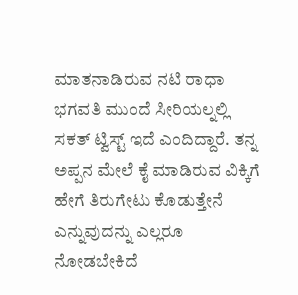ಮಾತನಾಡಿರುವ ನಟಿ ರಾಧಾ ಭಗವತಿ ಮುಂದೆ ಸೀರಿಯಲ್ನಲ್ಲಿ ಸಕತ್ ಟ್ವಿಸ್ಟ್ ಇದೆ ಎಂದಿದ್ದಾರೆ. ತನ್ನ ಅಪ್ಪನ ಮೇಲೆ ಕೈ ಮಾಡಿರುವ ವಿಕ್ಕಿಗೆ ಹೇಗೆ ತಿರುಗೇಟು ಕೊಡುತ್ತೇನೆ ಎನ್ನುವುದನ್ನು ಎಲ್ಲರೂ ನೋಡಬೇಕಿದೆ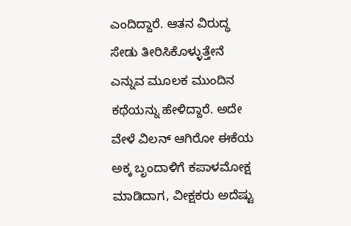ಎಂದಿದ್ದಾರೆ. ಆತನ ವಿರುದ್ಧ ಸೇಡು ತೀರಿಸಿಕೊಳ್ಳುತ್ತೇನೆ ಎನ್ನುವ ಮೂಲಕ ಮುಂದಿನ ಕಥೆಯನ್ನು ಹೇಳಿದ್ದಾರೆ. ಅದೇ ವೇಳೆ ವಿಲನ್ ಆಗಿರೋ ಈಕೆಯ ಅಕ್ಕ ಬೃಂದಾಳಿಗೆ ಕಪಾಳಮೋಕ್ಷ ಮಾಡಿದಾಗ, ವೀಕ್ಷಕರು ಅದೆಷ್ಟು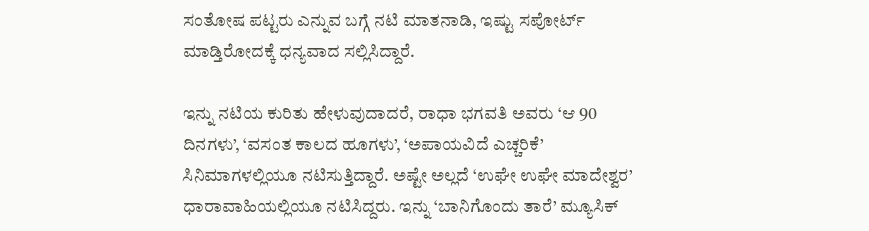ಸಂತೋಷ ಪಟ್ಟರು ಎನ್ನುವ ಬಗ್ಗೆ ನಟಿ ಮಾತನಾಡಿ, ಇಷ್ಟು ಸಪೋರ್ಟ್ ಮಾಡ್ತಿರೋದಕ್ಕೆ ಧನ್ಯವಾದ ಸಲ್ಲಿಸಿದ್ದಾರೆ.

ಇನ್ನು ನಟಿಯ ಕುರಿತು ಹೇಳುವುದಾದರೆ, ರಾಧಾ ಭಗವತಿ ಅವರು ‘ಆ 90 ದಿನಗಳು’, ‘ವಸಂತ ಕಾಲದ ಹೂಗಳು’, ‘ಅಪಾಯವಿದೆ ಎಚ್ಚರಿಕೆ’ ಸಿನಿಮಾಗಳಲ್ಲಿಯೂ ನಟಿಸುತ್ತಿದ್ದಾರೆ. ಅಷ್ಟೇ ಅಲ್ಲದೆ ‘ಉಘೇ ಉಘೇ ಮಾದೇಶ್ವರ’ ಧಾರಾವಾಹಿಯಲ್ಲಿಯೂ ನಟಿಸಿದ್ದರು. ಇನ್ನು ‘ಬಾನಿಗೊಂದು ತಾರೆ’ ಮ್ಯೂಸಿಕ್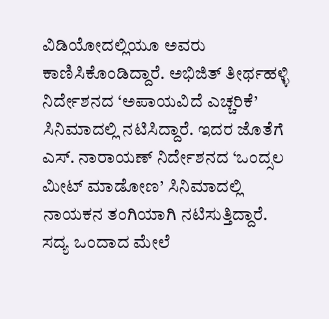ವಿಡಿಯೋದಲ್ಲಿಯೂ ಅವರು ಕಾಣಿಸಿಕೊಂಡಿದ್ದಾರೆ. ಅಭಿಜಿತ್ ತೀರ್ಥಹಳ್ಳಿ ನಿರ್ದೇಶನದ ‘ಅಪಾಯವಿದೆ ಎಚ್ಚರಿಕೆ’ ಸಿನಿಮಾದಲ್ಲಿ ನಟಿಸಿದ್ದಾರೆ. ಇದರ ಜೊತೆಗೆ ಎಸ್. ನಾರಾಯಣ್ ನಿರ್ದೇಶನದ ‘ಒಂದ್ಸಲ ಮೀಟ್ ಮಾಡೋಣ’ ಸಿನಿಮಾದಲ್ಲಿ ನಾಯಕನ ತಂಗಿಯಾಗಿ ನಟಿಸುತ್ತಿದ್ದಾರೆ. ಸದ್ಯ ಒಂದಾದ ಮೇಲೆ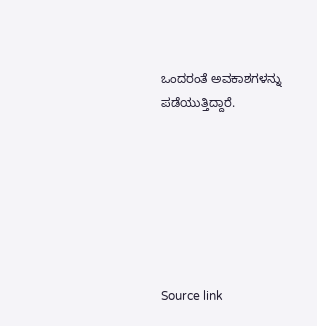ಒಂದರಂತೆ ಅವಕಾಶಗಳನ್ನು ಪಡೆಯುತ್ತಿದ್ದಾರೆ.







Source link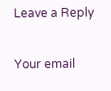Leave a Reply

Your email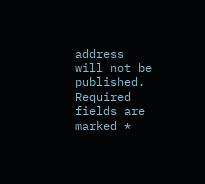address will not be published. Required fields are marked *